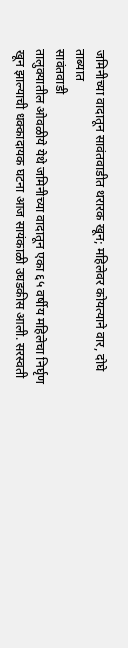जमिनीच्या वादातून सावंतवाडीत थरारक खून; महिलेवर कोयत्याने वार, दोघे ताब्यात
सावंतवाडी
तालुक्यातील ओवळीये येथे जमिनीच्या वादातून एका ६५ वर्षीय महिलेचा निर्घृण खून झाल्याची धक्कादायक घटना आज सायंकाळी उघडकीस आली. सरस्वती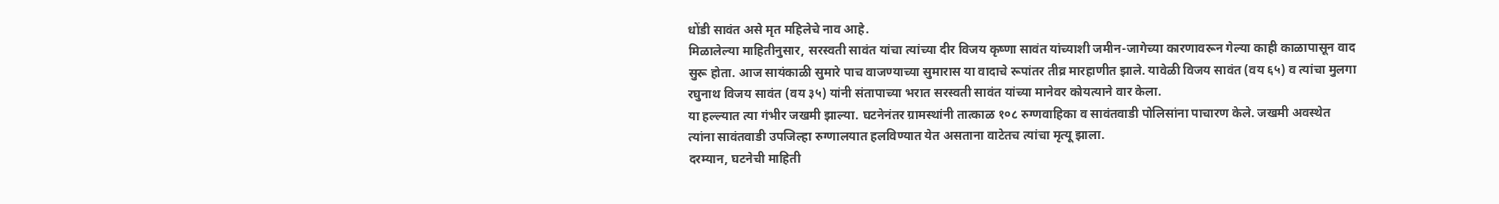धोंडी सावंत असे मृत महिलेचे नाव आहे.
मिळालेल्या माहितीनुसार, सरस्वती सावंत यांचा त्यांच्या दीर विजय कृष्णा सावंत यांच्याशी जमीन-जागेच्या कारणावरून गेल्या काही काळापासून वाद सुरू होता. आज सायंकाळी सुमारे पाच वाजण्याच्या सुमारास या वादाचे रूपांतर तीव्र मारहाणीत झाले. यावेळी विजय सावंत (वय ६५) व त्यांचा मुलगा रघुनाथ विजय सावंत (वय ३५) यांनी संतापाच्या भरात सरस्वती सावंत यांच्या मानेवर कोयत्याने वार केला.
या हल्ल्यात त्या गंभीर जखमी झाल्या. घटनेनंतर ग्रामस्थांनी तात्काळ १०८ रुग्णवाहिका व सावंतवाडी पोलिसांना पाचारण केले. जखमी अवस्थेत त्यांना सावंतवाडी उपजिल्हा रुग्णालयात हलविण्यात येत असताना वाटेतच त्यांचा मृत्यू झाला.
दरम्यान, घटनेची माहिती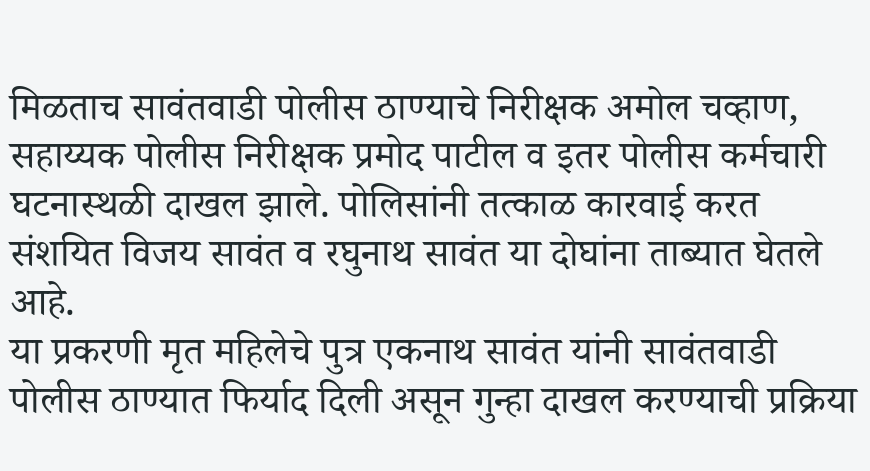मिळताच सावंतवाडी पोलीस ठाण्याचे निरीक्षक अमोल चव्हाण, सहाय्यक पोलीस निरीक्षक प्रमोद पाटील व इतर पोलीस कर्मचारी घटनास्थळी दाखल झाले. पोलिसांनी तत्काळ कारवाई करत संशयित विजय सावंत व रघुनाथ सावंत या दोघांना ताब्यात घेतले आहे.
या प्रकरणी मृत महिलेचे पुत्र एकनाथ सावंत यांनी सावंतवाडी पोलीस ठाण्यात फिर्याद दिली असून गुन्हा दाखल करण्याची प्रक्रिया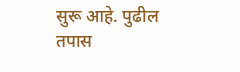सुरू आहे. पुढील तपास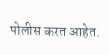पोलीस करत आहेत.